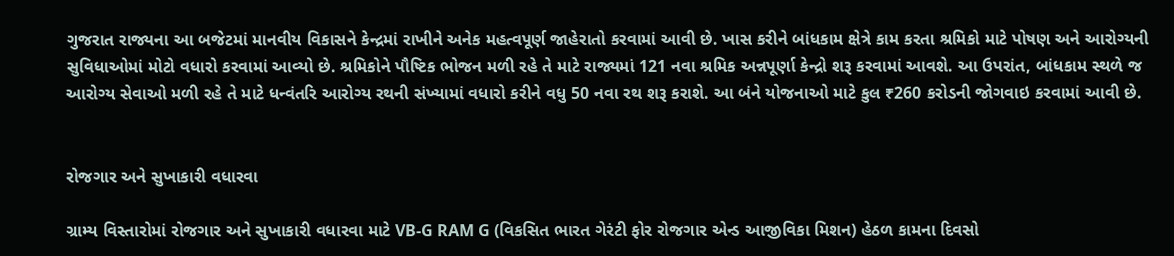ગુજરાત રાજ્યના આ બજેટમાં માનવીય વિકાસને કેન્દ્રમાં રાખીને અનેક મહત્વપૂર્ણ જાહેરાતો કરવામાં આવી છે. ખાસ કરીને બાંધકામ ક્ષેત્રે કામ કરતા શ્રમિકો માટે પોષણ અને આરોગ્યની સુવિધાઓમાં મોટો વધારો કરવામાં આવ્યો છે. શ્રમિકોને પૌષ્ટિક ભોજન મળી રહે તે માટે રાજ્યમાં 121 નવા શ્રમિક અન્નપૂર્ણા કેન્દ્રો શરૂ કરવામાં આવશે. આ ઉપરાંત, બાંધકામ સ્થળે જ આરોગ્ય સેવાઓ મળી રહે તે માટે ધન્વંતરિ આરોગ્ય રથની સંખ્યામાં વધારો કરીને વધુ 50 નવા રથ શરૂ કરાશે. આ બંને યોજનાઓ માટે કુલ ₹260 કરોડની જોગવાઇ કરવામાં આવી છે.


રોજગાર અને સુખાકારી વધારવા

ગ્રામ્ય વિસ્તારોમાં રોજગાર અને સુખાકારી વધારવા માટે VB-G RAM G (વિકસિત ભારત ગેરંટી ફોર રોજગાર એન્ડ આજીવિકા મિશન) હેઠળ કામના દિવસો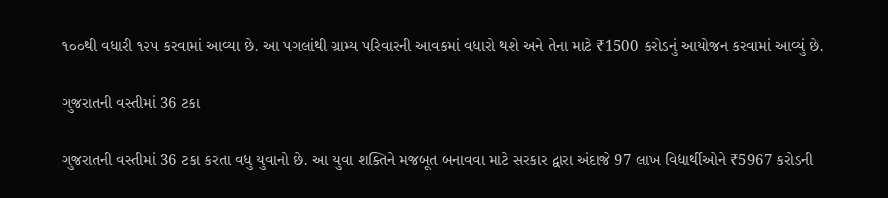૧૦૦થી વધારી ૧૨૫ કરવામાં આવ્યા છે. આ પગલાંથી ગ્રામ્ય પરિવારની આવકમાં વધારો થશે અને તેના માટે ₹1500 કરોડનું આયોજન કરવામાં આવ્યું છે.

ગુજરાતની વસ્તીમાં 36 ટકા

ગુજરાતની વસ્તીમાં 36 ટકા કરતા વધુ યુવાનો છે. આ યુવા શક્તિને મજબૂત બનાવવા માટે સરકાર દ્વારા અંદાજે 97 લાખ વિદ્યાર્થીઓને ₹5967 કરોડની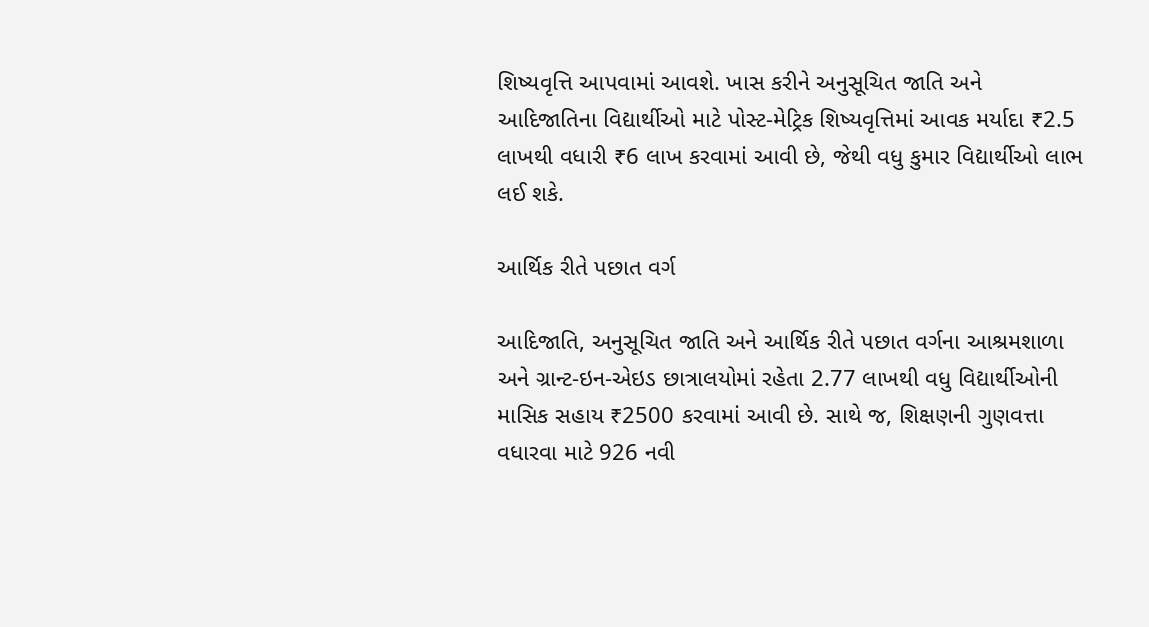શિષ્યવૃત્તિ આપવામાં આવશે. ખાસ કરીને અનુસૂચિત જાતિ અને આદિજાતિના વિદ્યાર્થીઓ માટે પોસ્ટ-મેટ્રિક શિષ્યવૃત્તિમાં આવક મર્યાદા ₹2.5 લાખથી વધારી ₹6 લાખ કરવામાં આવી છે, જેથી વધુ કુમાર વિદ્યાર્થીઓ લાભ લઈ શકે.

આર્થિક રીતે પછાત વર્ગ

આદિજાતિ, અનુસૂચિત જાતિ અને આર્થિક રીતે પછાત વર્ગના આશ્રમશાળા અને ગ્રાન્ટ-ઇન-એઇડ છાત્રાલયોમાં રહેતા 2.77 લાખથી વધુ વિદ્યાર્થીઓની માસિક સહાય ₹2500 કરવામાં આવી છે. સાથે જ, શિક્ષણની ગુણવત્તા વધારવા માટે 926 નવી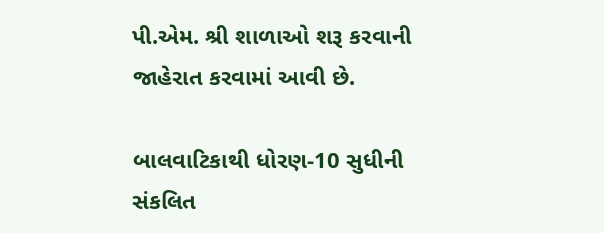પી.એમ. શ્રી શાળાઓ શરૂ કરવાની જાહેરાત કરવામાં આવી છે.

બાલવાટિકાથી ધોરણ-10 સુધીની સંકલિત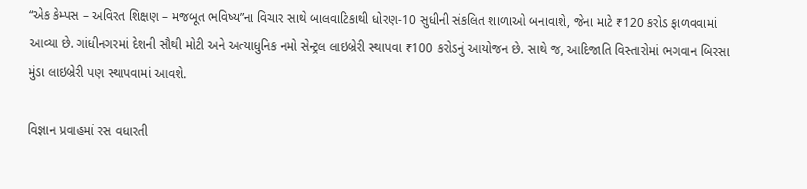“એક કેમ્પસ – અવિરત શિક્ષણ – મજબૂત ભવિષ્ય”ના વિચાર સાથે બાલવાટિકાથી ધોરણ-10 સુધીની સંકલિત શાળાઓ બનાવાશે, જેના માટે ₹120 કરોડ ફાળવવામાં આવ્યા છે. ગાંધીનગરમાં દેશની સૌથી મોટી અને અત્યાધુનિક નમો સેન્ટ્રલ લાઇબ્રેરી સ્થાપવા ₹100 કરોડનું આયોજન છે. સાથે જ, આદિજાતિ વિસ્તારોમાં ભગવાન બિરસા મુંડા લાઇબ્રેરી પણ સ્થાપવામાં આવશે.

વિજ્ઞાન પ્રવાહમાં રસ વધારતી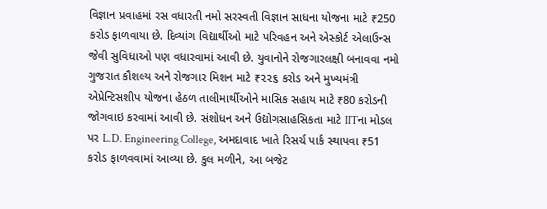વિજ્ઞાન પ્રવાહમાં રસ વધારતી નમો સરસ્વતી વિજ્ઞાન સાધના યોજના માટે ₹250 કરોડ ફાળવાયા છે. દિવ્યાંગ વિદ્યાર્થીઓ માટે પરિવહન અને એસ્કોર્ટ એલાઉન્સ જેવી સુવિધાઓ પણ વધારવામાં આવી છે. યુવાનોને રોજગારલક્ષી બનાવવા નમો ગુજરાત કૌશલ્ય અને રોજગાર મિશન માટે ₹૨૨૬ કરોડ અને મુખ્યમંત્રી એપ્રેન્ટિસશીપ યોજના હેઠળ તાલીમાર્થીઓને માસિક સહાય માટે ₹80 કરોડની જોગવાઇ કરવામાં આવી છે. સંશોધન અને ઉદ્યોગસાહસિકતા માટે IITના મોડલ પર L.D. Engineering College, અમદાવાદ ખાતે રિસર્ચ પાર્ક સ્થાપવા ₹51 કરોડ ફાળવવામાં આવ્યા છે. કુલ મળીને, આ બજેટ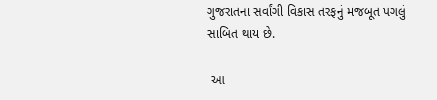ગુજરાતના સર્વાંગી વિકાસ તરફનું મજબૂત પગલું સાબિત થાય છે.

 આ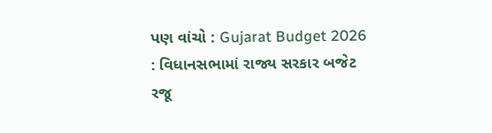પણ વાંચો : Gujarat Budget 2026 : વિધાનસભામાં રાજ્ય સરકાર બજેટ રજૂ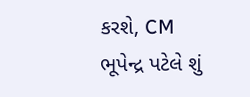કરશે, CM ભૂપેન્દ્ર પટેલે શું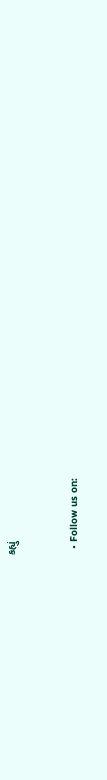કહ્યું


  • Follow us on: